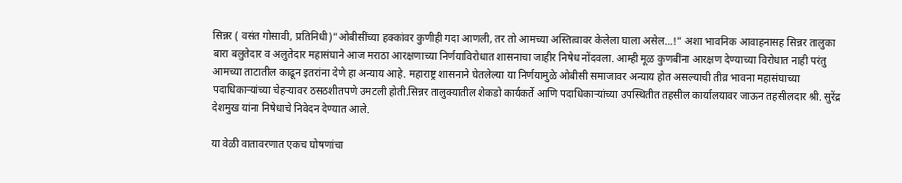सिन्नर ( वसंत गोसावी, प्रतिनिधी)”ओबीसींच्या हक्कांवर कुणीही गदा आणली, तर तो आमच्या अस्तित्वावर केलेला घाला असेल…!” अशा भावनिक आवाहनासह सिन्नर तालुका बारा बलुतेदार व अलुतेदार महासंघाने आज मराठा आरक्षणाच्या निर्णयाविरोधात शासनाचा जाहीर निषेध नोंदवला. आम्ही मूळ कुणबींना आरक्षण देण्याच्या विरोधात नाही परंतु आमच्या ताटातील काढून इतरांना देणे हा अन्याय आहे. महाराष्ट्र शासनाने घेतलेल्या या निर्णयामुळे ओबीसी समाजावर अन्याय होत असल्याची तीव्र भावना महासंघाच्या पदाधिकाऱ्यांच्या चेहऱ्यावर ठसठशीतपणे उमटली होती.सिन्नर तालुक्यातील शेकडो कार्यकर्ते आणि पदाधिकाऱ्यांच्या उपस्थितीत तहसील कार्यालयावर जाऊन तहसीलदार श्री. सुरेंद्र देशमुख यांना निषेधाचे निवेदन देण्यात आले.

या वेळी वातावरणात एकच घोषणांचा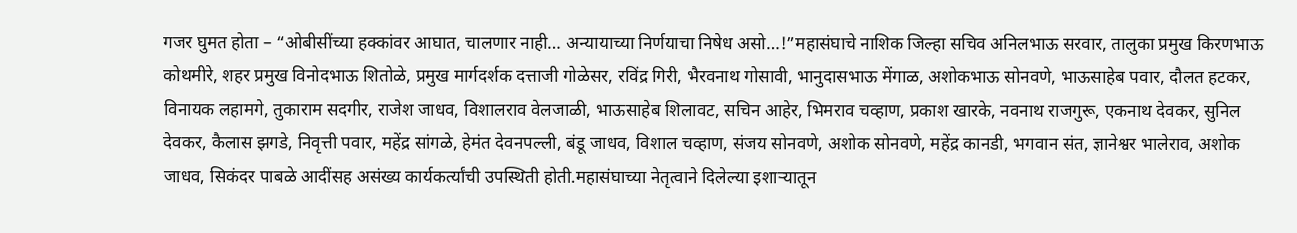गजर घुमत होता – “ओबीसींच्या हक्कांवर आघात, चालणार नाही… अन्यायाच्या निर्णयाचा निषेध असो…!”महासंघाचे नाशिक जिल्हा सचिव अनिलभाऊ सरवार, तालुका प्रमुख किरणभाऊ कोथमीरे, शहर प्रमुख विनोदभाऊ शितोळे, प्रमुख मार्गदर्शक दत्ताजी गोळेसर, रविंद्र गिरी, भैरवनाथ गोसावी, भानुदासभाऊ मेंगाळ, अशोकभाऊ सोनवणे, भाऊसाहेब पवार, दौलत हटकर, विनायक लहामगे, तुकाराम सदगीर, राजेश जाधव, विशालराव वेलजाळी, भाऊसाहेब शिलावट, सचिन आहेर, भिमराव चव्हाण, प्रकाश खारके, नवनाथ राजगुरू, एकनाथ देवकर, सुनिल देवकर, कैलास झगडे, निवृत्ती पवार, महेंद्र सांगळे, हेमंत देवनपल्ली, बंडू जाधव, विशाल चव्हाण, संजय सोनवणे, अशोक सोनवणे, महेंद्र कानडी, भगवान संत, ज्ञानेश्वर भालेराव, अशोक जाधव, सिकंदर पाबळे आदींसह असंख्य कार्यकर्त्यांची उपस्थिती होती.महासंघाच्या नेतृत्वाने दिलेल्या इशाऱ्यातून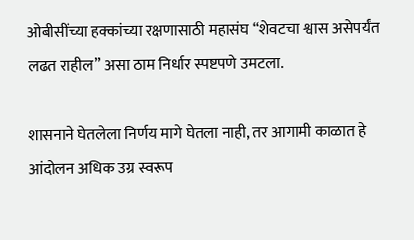ओबीसींच्या हक्कांच्या रक्षणासाठी महासंघ “शेवटचा श्वास असेपर्यंत लढत राहील” असा ठाम निर्धार स्पष्टपणे उमटला.

शासनाने घेतलेला निर्णय मागे घेतला नाही, तर आगामी काळात हे आंदोलन अधिक उग्र स्वरूप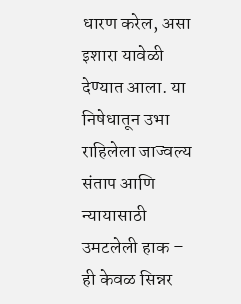धारण करेल, असा इशारा यावेळी देण्यात आला. या निषेधातून उभा राहिलेला जाज्वल्य संताप आणि न्यायासाठी उमटलेली हाक – ही केवळ सिन्नर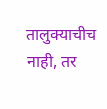तालुक्याचीच नाही, तर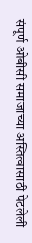संपूर्ण ओबीसी समाजाच्या अस्तित्वासाठी पेटलेली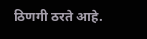ठिणगी ठरते आहे.